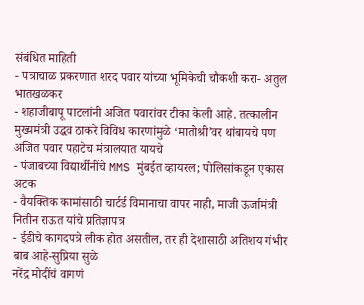संबंधित माहिती
- पत्राचाळ प्रकरणात शरद पवार यांच्या भूमिकेची चौकशी करा- अतुल भातखळकर
- शहाजीबापू पाटलांनी अजित पवारांवर टीका केली आहे. तत्कालीन मुख्यमंत्री उद्धव ठाकरे विविध कारणांमुळे ‘मातोश्री’वर थांबायचे पण अजित पवार पहाटेच मंत्रालयात यायचे
- पंजाबच्या विद्यार्थीनींचे MMS मुंबईत व्हायरल; पोलिसांकडून एकास अटक
- वैयक्तिक कामांसाठी चार्टर्ड विमानाचा वापर नाही, माजी ऊर्जामंत्री नितीन राऊत यांचे प्रतिज्ञापत्र
- ईडीचे कागदपत्रे लीक होत असतील, तर ही देशासाठी अतिशय गंभीर बाब आहे-सुप्रिया सुळे
नरेंद्र मोदींचं वागणं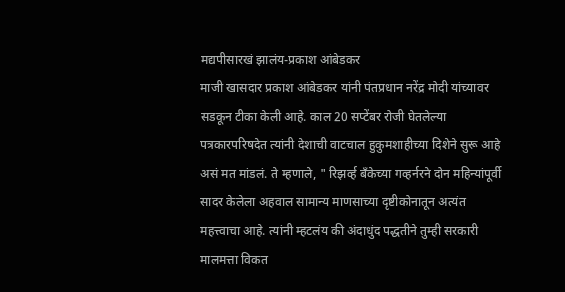मद्यपीसारखं झालंय-प्रकाश आंबेडकर
माजी खासदार प्रकाश आंबेडकर यांनी पंतप्रधान नरेंद्र मोदी यांच्यावर सडकून टीका केली आहे. काल 20 सप्टेंबर रोजी घेतलेल्या पत्रकारपरिषदेत त्यांनी देशाची वाटचाल हुकुमशाहीच्या दिशेने सुरू आहे असं मत मांडलं. ते म्हणाले, " रिझर्व्ह बॅंकेच्या गव्हर्नरने दोन महिन्यांपूर्वी सादर केलेला अहवाल सामान्य माणसाच्या दृष्टीकोनातून अत्यंत महत्त्वाचा आहे. त्यांनी म्हटलंय की अंदाधुंद पद्धतीने तुम्ही सरकारी मालमत्ता विकत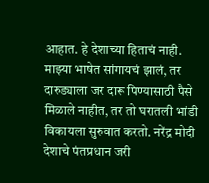आहात. हे देशाच्या हिताचं नाही.
माझ्या भाषेत सांगायचं झालं, तर दारुड्याला जर दारू पिण्यासाठी पैसे मिळाले नाहीत, तर तो घरातली भांडी विकायला सुरुवात करतो. नरेंद्र मोदी देशाचे पंतप्रधान जरी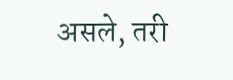असले, तरी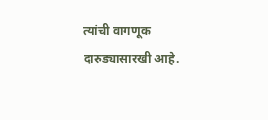त्यांची वागणूक दारुड्यासारखी आहे.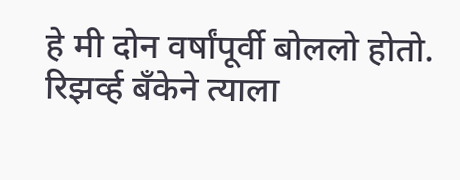हे मी दोन वर्षांपूर्वी बोललो होतो. रिझर्व्ह बँकेने त्याला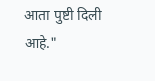आता पुष्टी दिली आहे."